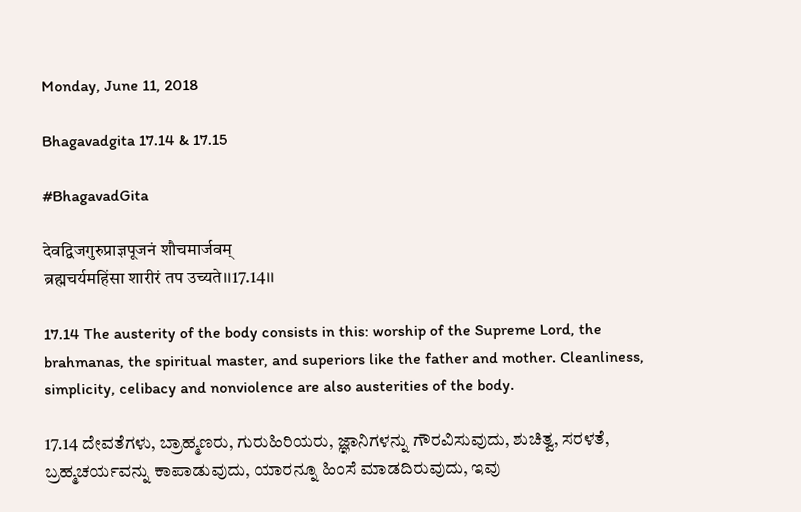Monday, June 11, 2018

Bhagavadgita 17.14 & 17.15

#BhagavadGita

देवद्विजगुरुप्राज्ञपूजनं शौचमार्जवम्
ब्रह्मचर्यमहिंसा शारीरं तप उच्यते।।17.14।।

17.14 The austerity of the body consists in this: worship of the Supreme Lord, the brahmanas, the spiritual master, and superiors like the father and mother. Cleanliness, simplicity, celibacy and nonviolence are also austerities of the body.

17.14 ದೇವತೆಗಳು, ಬ್ರಾಹ್ಮಣರು, ಗುರುಹಿರಿಯರು, ಜ್ಞಾನಿಗಳನ್ನು ಗೌರವಿಸುವುದು, ಶುಚಿತ್ವ, ಸರಳತೆ, ಬ್ರಹ್ಮಚರ್ಯವನ್ನು ಕಾಪಾಡುವುದು, ಯಾರನ್ನೂ ಹಿಂಸೆ ಮಾಡದಿರುವುದು, ಇವು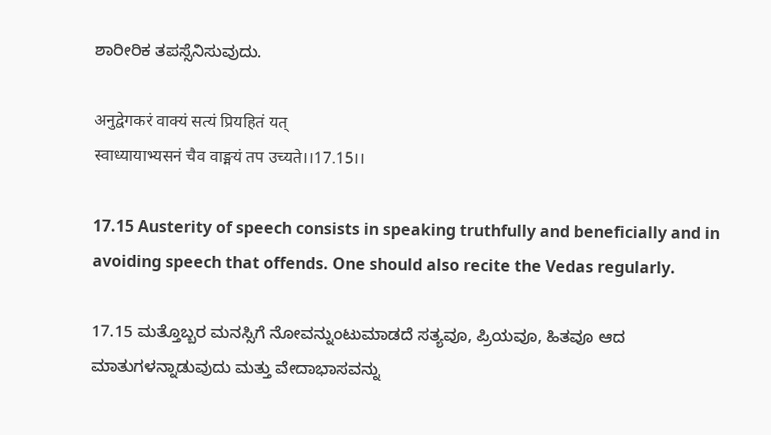ಶಾರೀರಿಕ ತಪಸ್ಸೆನಿಸುವುದು.

अनुद्वेगकरं वाक्यं सत्यं प्रियहितं यत्
स्वाध्यायाभ्यसनं चैव वाङ्मयं तप उच्यते।।17.15।।

17.15 Austerity of speech consists in speaking truthfully and beneficially and in avoiding speech that offends. One should also recite the Vedas regularly.

17.15 ಮತ್ತೊಬ್ಬರ ಮನಸ್ಸಿಗೆ ನೋವನ್ನುಂಟುಮಾಡದೆ ಸತ್ಯವೂ, ಪ್ರಿಯವೂ, ಹಿತವೂ ಆದ ಮಾತುಗಳನ್ನಾಡುವುದು ಮತ್ತು ವೇದಾಭಾಸವನ್ನು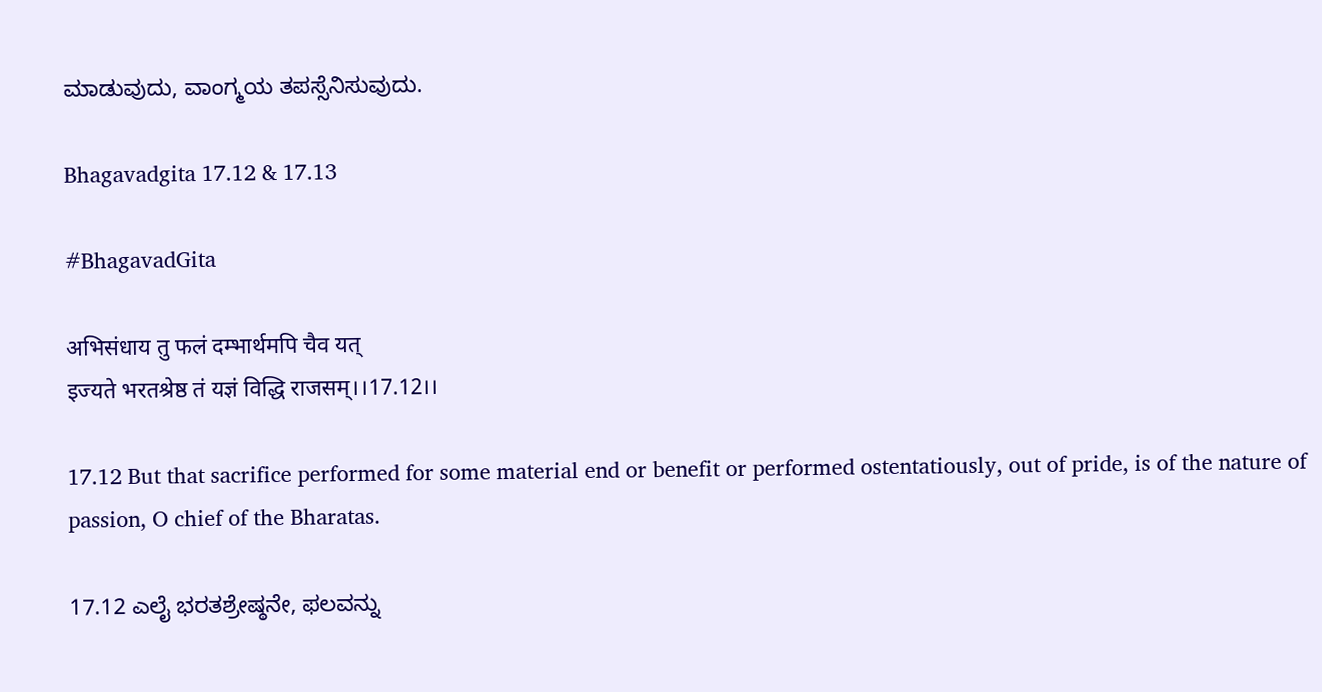ಮಾಡುವುದು, ವಾಂಗ್ಮಯ ತಪಸ್ಸೆನಿಸುವುದು.

Bhagavadgita 17.12 & 17.13

#BhagavadGita

अभिसंधाय तु फलं दम्भार्थमपि चैव यत्
इज्यते भरतश्रेष्ठ तं यज्ञं विद्धि राजसम्।।17.12।।

17.12 But that sacrifice performed for some material end or benefit or performed ostentatiously, out of pride, is of the nature of passion, O chief of the Bharatas.

17.12 ಎಲೈ ಭರತಶ್ರೇಷ್ಠನೇ, ಫಲವನ್ನು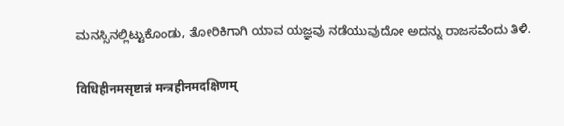ಮನಸ್ಸಿನಲ್ಲಿಟ್ಟುಕೊಂಡು, ತೋರಿಕಿಗಾಗಿ ಯಾವ ಯಜ್ಞವು ನಡೆಯುವುದೋ ಅದನ್ನು ರಾಜಸವೆಂದು ತಿಳಿ.

विधिहीनमसृष्टान्नं मन्त्रहीनमदक्षिणम्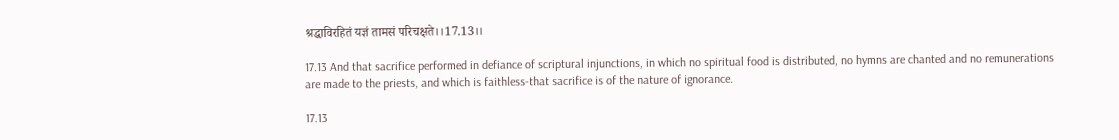श्रद्धाविरहितं यज्ञं तामसं परिचक्षते।।17.13।।

17.13 And that sacrifice performed in defiance of scriptural injunctions, in which no spiritual food is distributed, no hymns are chanted and no remunerations are made to the priests, and which is faithless-that sacrifice is of the nature of ignorance.

17.13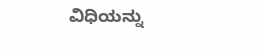ವಿಧಿಯನ್ನು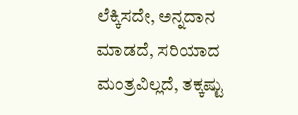ಲೆಕ್ಕಿಸದೇ, ಅನ್ನದಾನ ಮಾಡದೆ, ಸರಿಯಾದ ಮಂತ್ರವಿಲ್ಲದೆ, ತಕ್ಕಷ್ಟು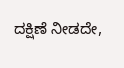ದಕ್ಷಿಣೆ ನೀಡದೇ,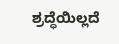ಶ್ರದ್ಧೆಯಿಲ್ಲದೆ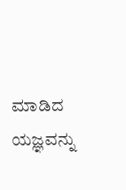ಮಾಡಿದ ಯಜ್ಞವನ್ನು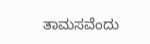ತಾಮಸವೆಂದು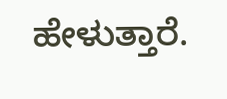ಹೇಳುತ್ತಾರೆ.